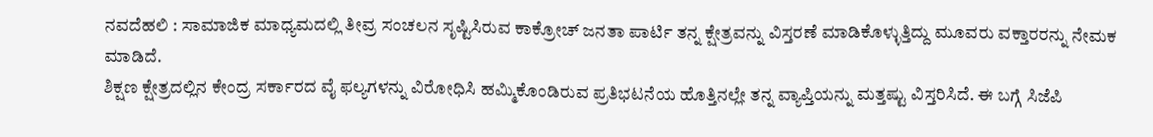ನವದೆಹಲಿ : ಸಾಮಾಜಿಕ ಮಾಧ್ಯಮದಲ್ಲಿ ತೀವ್ರ ಸಂಚಲನ ಸೃಷ್ಟಿಸಿರುವ ಕಾಕ್ರೋಚ್ ಜನತಾ ಪಾರ್ಟಿ ತನ್ನ ಕ್ಷೇತ್ರವನ್ನು ವಿಸ್ತರಣೆ ಮಾಡಿಕೊಳ್ಳುತ್ತಿದ್ದು ಮೂವರು ವಕ್ತಾರರನ್ನು ನೇಮಕ ಮಾಡಿದೆ.
ಶಿಕ್ಷಣ ಕ್ಷೇತ್ರದಲ್ಲಿನ ಕೇಂದ್ರ ಸರ್ಕಾರದ ವೈ ಫಲ್ಯಗಳನ್ನು ವಿರೋಧಿಸಿ ಹಮ್ಮಿಕೊಂಡಿರುವ ಪ್ರತಿಭಟನೆಯ ಹೊತ್ತಿನಲ್ಲೇ ತನ್ನ ವ್ಯಾಪ್ತಿಯನ್ನು ಮತ್ತಷ್ಟು ವಿಸ್ತರಿಸಿದೆ. ಈ ಬಗ್ಗೆ ಸಿಜೆಪಿ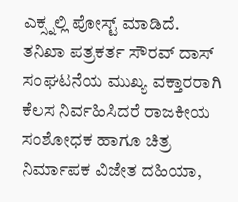ಎಕ್ಸ್ನಲ್ಲಿ ಪೋಸ್ಟ್ ಮಾಡಿದೆ.
ತನಿಖಾ ಪತ್ರಕರ್ತ ಸೌರವ್ ದಾಸ್ ಸಂಘಟನೆಯ ಮುಖ್ಯ ವಕ್ತಾರರಾಗಿ ಕೆಲಸ ನಿರ್ವಹಿಸಿದರೆ ರಾಜಕೀಯ ಸಂಶೋಧಕ ಹಾಗೂ ಚಿತ್ರ ನಿರ್ಮಾಪಕ ವಿಜೇತ ದಹಿಯಾ,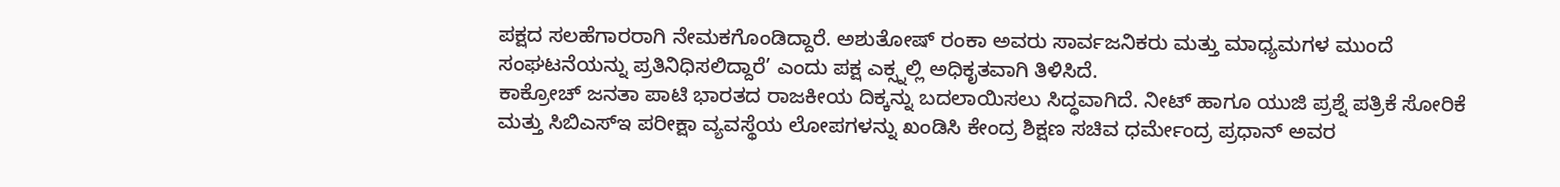ಪಕ್ಷದ ಸಲಹೆಗಾರರಾಗಿ ನೇಮಕಗೊಂಡಿದ್ದಾರೆ. ಅಶುತೋಷ್ ರಂಕಾ ಅವರು ಸಾರ್ವಜನಿಕರು ಮತ್ತು ಮಾಧ್ಯಮಗಳ ಮುಂದೆ ಸಂಘಟನೆಯನ್ನು ಪ್ರತಿನಿಧಿಸಲಿದ್ದಾರೆ’ ಎಂದು ಪಕ್ಷ ಎಕ್ಸ್ನಲ್ಲಿ ಅಧಿಕೃತವಾಗಿ ತಿಳಿಸಿದೆ.
ಕಾಕ್ರೋಚ್ ಜನತಾ ಪಾಟಿ ಭಾರತದ ರಾಜಕೀಯ ದಿಕ್ಕನ್ನು ಬದಲಾಯಿಸಲು ಸಿದ್ಧವಾಗಿದೆ. ನೀಟ್ ಹಾಗೂ ಯುಜಿ ಪ್ರಶ್ನೆ ಪತ್ರಿಕೆ ಸೋರಿಕೆ ಮತ್ತು ಸಿಬಿಎಸ್ಇ ಪರೀಕ್ಷಾ ವ್ಯವಸ್ಥೆಯ ಲೋಪಗಳನ್ನು ಖಂಡಿಸಿ ಕೇಂದ್ರ ಶಿಕ್ಷಣ ಸಚಿವ ಧರ್ಮೇಂದ್ರ ಪ್ರಧಾನ್ ಅವರ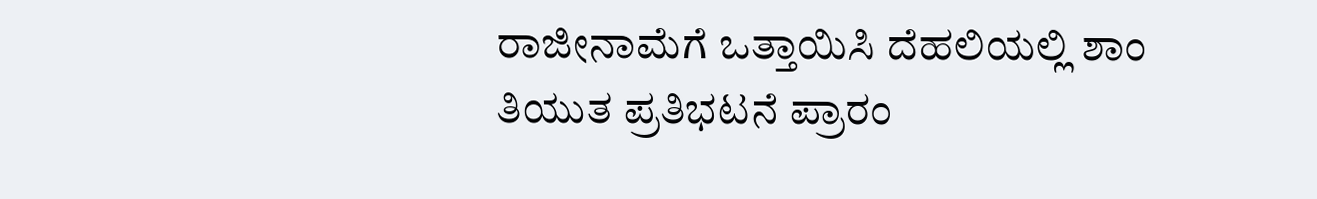ರಾಜೀನಾಮೆಗೆ ಒತ್ತಾಯಿಸಿ ದೆಹಲಿಯಲ್ಲಿ ಶಾಂ ತಿಯುತ ಪ್ರತಿಭಟನೆ ಪ್ರಾರಂ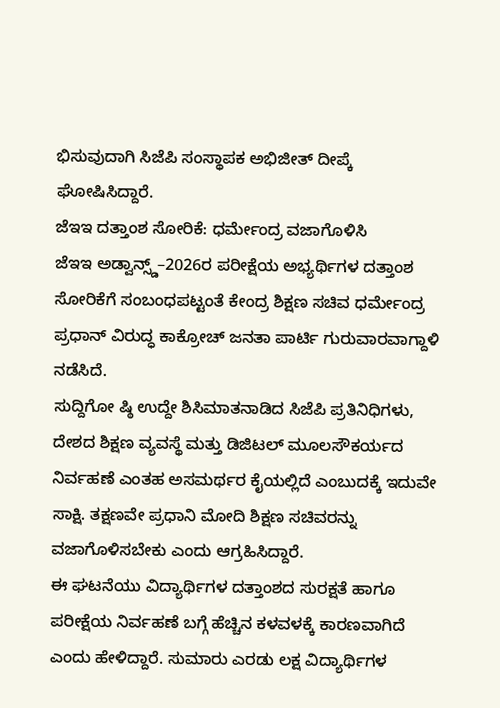ಭಿಸುವುದಾಗಿ ಸಿಜೆಪಿ ಸಂಸ್ಥಾಪಕ ಅಭಿಜೀತ್ ದೀಪ್ಕೆ ಘೋಷಿಸಿದ್ದಾರೆ.
ಜೆಇಇ ದತ್ತಾಂಶ ಸೋರಿಕೆ: ಧರ್ಮೇಂದ್ರ ವಜಾಗೊಳಿಸಿ
ಜೆಇಇ ಅಡ್ವಾನ್ಸ್ಡ್–2026ರ ಪರೀಕ್ಷೆಯ ಅಭ್ಯರ್ಥಿಗಳ ದತ್ತಾಂಶ ಸೋರಿಕೆಗೆ ಸಂಬಂಧಪಟ್ಟಂತೆ ಕೇಂದ್ರ ಶಿಕ್ಷಣ ಸಚಿವ ಧರ್ಮೇಂದ್ರ ಪ್ರಧಾನ್ ವಿರುದ್ಧ ಕಾಕ್ರೋಚ್ ಜನತಾ ಪಾರ್ಟಿ ಗುರುವಾರವಾಗ್ದಾಳಿ ನಡೆಸಿದೆ.
ಸುದ್ದಿಗೋ ಷ್ಠಿ ಉದ್ದೇ ಶಿಸಿಮಾತನಾಡಿದ ಸಿಜೆಪಿ ಪ್ರತಿನಿಧಿಗಳು, ದೇಶದ ಶಿಕ್ಷಣ ವ್ಯವಸ್ಥೆ ಮತ್ತು ಡಿಜಿಟಲ್ ಮೂಲಸೌಕರ್ಯದ ನಿರ್ವಹಣೆ ಎಂತಹ ಅಸಮರ್ಥರ ಕೈಯಲ್ಲಿದೆ ಎಂಬುದಕ್ಕೆ ಇದುವೇ ಸಾಕ್ಷಿ. ತಕ್ಷಣವೇ ಪ್ರಧಾನಿ ಮೋದಿ ಶಿಕ್ಷಣ ಸಚಿವರನ್ನು ವಜಾಗೊಳಿಸಬೇಕು ಎಂದು ಆಗ್ರಹಿಸಿದ್ದಾರೆ.
ಈ ಘಟನೆಯು ವಿದ್ಯಾರ್ಥಿಗಳ ದತ್ತಾಂಶದ ಸುರಕ್ಷತೆ ಹಾಗೂ ಪರೀಕ್ಷೆಯ ನಿರ್ವಹಣೆ ಬಗ್ಗೆ ಹೆಚ್ಚಿನ ಕಳವಳಕ್ಕೆ ಕಾರಣವಾಗಿದೆ ಎಂದು ಹೇಳಿದ್ದಾರೆ. ಸುಮಾರು ಎರಡು ಲಕ್ಷ ವಿದ್ಯಾರ್ಥಿಗಳ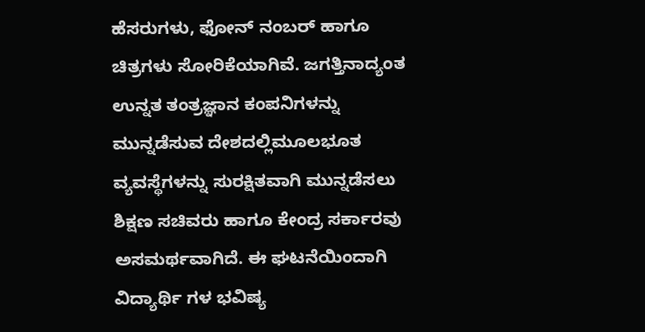ಹೆಸರುಗಳು, ಫೋನ್ ನಂಬರ್ ಹಾಗೂ ಚಿತ್ರಗಳು ಸೋರಿಕೆಯಾಗಿವೆ. ಜಗತ್ತಿನಾದ್ಯಂತ ಉನ್ನತ ತಂತ್ರಜ್ಞಾನ ಕಂಪನಿಗಳನ್ನು ಮುನ್ನಡೆಸುವ ದೇಶದಲ್ಲಿಮೂಲಭೂತ ವ್ಯವಸ್ಥೆಗಳನ್ನು ಸುರಕ್ಷಿತವಾಗಿ ಮುನ್ನಡೆಸಲು ಶಿಕ್ಷಣ ಸಚಿವರು ಹಾಗೂ ಕೇಂದ್ರ ಸರ್ಕಾರವು ಅಸಮರ್ಥವಾಗಿದೆ. ಈ ಘಟನೆಯಿಂದಾಗಿ ವಿದ್ಯಾರ್ಥಿ ಗಳ ಭವಿಷ್ಯ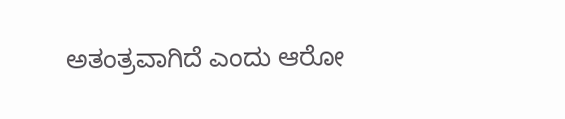ಅತಂತ್ರವಾಗಿದೆ ಎಂದು ಆರೋ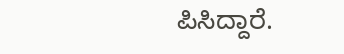ಪಿಸಿದ್ದಾರೆ.